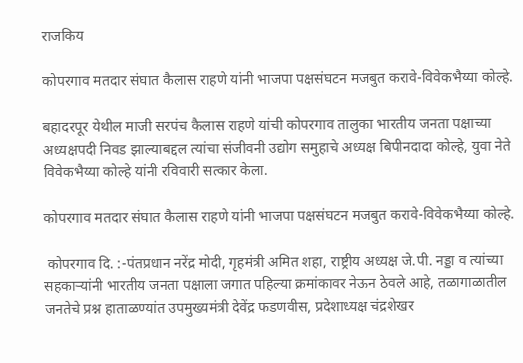राजकिय

कोपरगाव मतदार संघात कैलास राहणे यांनी भाजपा पक्षसंघटन मजबुत करावे-विवेकभैय्या कोल्हे.

बहादरपूर येथील माजी सरपंच कैलास राहणे यांची कोपरगाव तालुका भारतीय जनता पक्षाच्या अध्यक्षपदी निवड झाल्याबद्दल त्यांचा संजीवनी उद्योग समुहाचे अध्यक्ष बिपीनदादा कोल्हे, युवा नेते विवेकभैय्या कोल्हे यांनी रविवारी सत्कार केला.

कोपरगाव मतदार संघात कैलास राहणे यांनी भाजपा पक्षसंघटन मजबुत करावे-विवेकभैय्या कोल्हे.

 कोपरगाव दि. :-पंतप्रधान नरेंद्र मोदी, गृहमंत्री अमित शहा, राष्ट्रीय अध्यक्ष जे.पी. नड्डा व त्यांच्या सहकाऱ्यांनी भारतीय जनता पक्षाला जगात पहिल्या क्रमांकावर नेऊन ठेवले आहे, तळागाळातील जनतेचे प्रश्न हाताळण्यांत उपमुख्यमंत्री देवेंद्र फडणवीस, प्रदेशाध्यक्ष चंद्रशेखर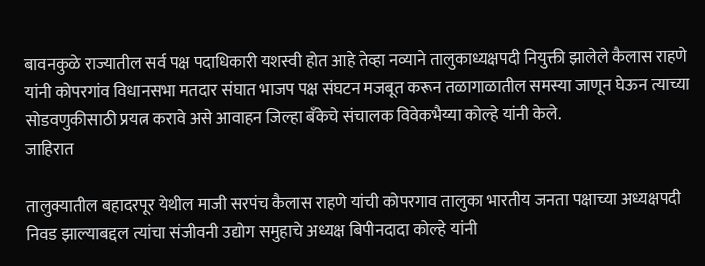बावनकुळे राज्यातील सर्व पक्ष पदाधिकारी यशस्वी होत आहे तेव्हा नव्याने तालुकाध्यक्षपदी नियुक्ती झालेले कैलास राहणे यांनी कोपरगांव विधानसभा मतदार संघात भाजप पक्ष संघटन मजबूत करून तळागाळातील समस्या जाणून घेऊन त्याच्या सोडवणुकीसाठी प्रयत्न करावे असे आवाहन जिल्हा बँकेचे संचालक विवेकभैय्या कोल्हे यांनी केले.
जाहिरात

तालुक्यातील बहादरपूर येथील माजी सरपंच कैलास राहणे यांची कोपरगाव तालुका भारतीय जनता पक्षाच्या अध्यक्षपदी निवड झाल्याबद्दल त्यांचा संजीवनी उद्योग समुहाचे अध्यक्ष बिपीनदादा कोल्हे यांनी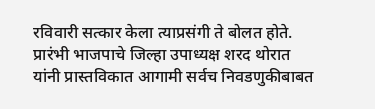रविवारी सत्कार केला त्याप्रसंगी ते बोलत होते. प्रारंभी भाजपाचे जिल्हा उपाध्यक्ष शरद थोरात यांनी प्रास्तविकात आगामी सर्वच निवडणुकीबाबत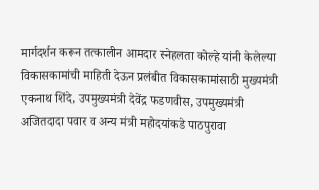मार्गदर्शन करून तत्कालीन आमदार स्नेहलता कोल्हे यांनी केलेल्या विकासकामांची माहिती देऊन प्रलंबीत विकासकामांसाठी मुख्यमंत्री एकनाथ शिंदे, उपमुख्यमंत्री देवेंद्र फडणवीस, उपमुख्यमंत्री अजितदादा पवार व अन्य मंत्री महोदयांकडे पाठपुरावा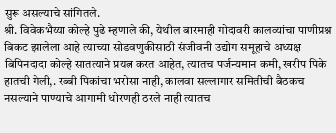सुरू असल्याचे सांगितले.
श्री. विवेकभैय्या कोल्हे पुढे म्हणाले की, येथील बारमाही गोदावरी कालव्यांचा पाणीप्रश्न बिकट झालेला आहे त्याच्या सोडवणुकीसाठी संजीवनी उद्योग समूहाचे अध्यक्ष बिपिनदादा कोल्हे सातत्याने प्रयत्न करत आहेत, त्यातच पर्जन्यमान कमी, खरीप पिके हातची गेली,. रब्बी पिकांचा भरोसा नाही, कालवा सल्लागार समितीची बैठकच नसल्याने पाण्याचे आगामी धोरणही ठरले नाही त्यातच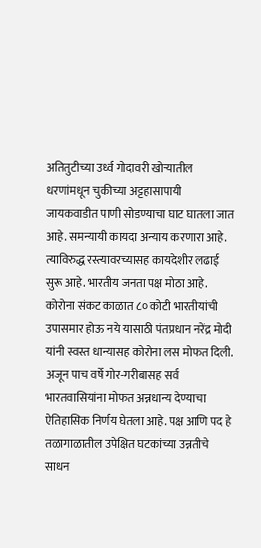अतितुटीच्या उर्ध्व गोदावरी खोऱ्यातील धरणांमधून चुकीच्या अट्टहासापायी जायकवाडीत पाणी सोडण्याचा घाट घातला जात आहे. समन्यायी कायदा अन्याय करणारा आहे. त्याविरुद्ध रस्त्यावरच्यासह कायदेशीर लढाई सुरू आहे. भारतीय जनता पक्ष मोठा आहे. कोरोना संकट काळात ८० कोटी भारतीयांची उपासमार होऊ नये यासाठी पंतप्रधान नरेंद्र मोदी यांनी स्वस्त धान्यासह कोरोना लस मोफत दिली. अजून पाच वर्षे गोर-गरीबासह सर्व भारतवासियांना मोफत अन्नधान्य देण्याचा ऐतिहासिक निर्णय घेतला आहे. पक्ष आणि पद हे तळागाळातील उपेक्षित घटकांच्या उन्नतीचे साधन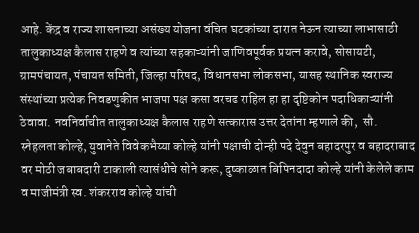आहे. केंद्र व राज्य शासनाच्या असंख्य योजना वंचित घटकांच्या दारात नेऊन त्याच्या लाभासाठी तालुकाध्यक्ष कैलास राहणे व त्यांच्या सहकाऱ्यांनी जाणिवपूर्वक प्रयत्न करावे, सोसायटी, ग्रामपंचायत, पंचायत समिती, जिल्हा परिषद, विधानसभा लोकसभा, यासह स्थानिक स्वराज्य संस्थांच्या प्रत्येक निवडणुकीत भाजपा पक्ष कसा वरचढ राहिल हा हा दृष्टिकोन पदाधिकाऱ्यांनी ठेवावा. नवनिर्वाचीत तालुकाध्यक्ष कैलास राहणे सत्कारास उत्तर देतांना म्हणाले की,  सौ. स्नेहलता कोल्हे, युवानेते विवेकभैय्या कोल्हे यांनी पक्षाची दोन्ही पदे देवुन बहादरपुर व बहादराबाद वर मोठी जबाबदारी टाकाली त्यासंधीचे सोने करू, दुष्काळात बिपिनदादा कोल्हे यांनी केलेले काम व माजीमंत्री स्व. शंकरराव कोल्हे यांची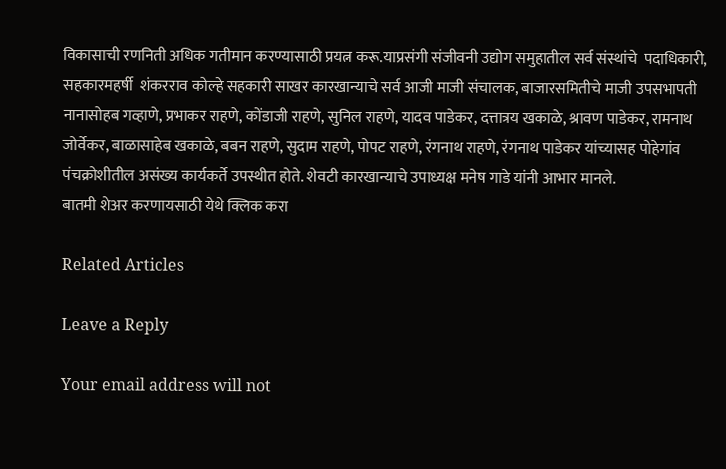विकासाची रणनिती अधिक गतीमान करण्यासाठी प्रयत्न करू.याप्रसंगी संजीवनी उद्योग समुहातील सर्व संस्थांचे  पदाधिकारी, सहकारमहर्षी  शंकरराव कोल्हे सहकारी साखर कारखान्याचे सर्व आजी माजी संचालक, बाजारसमितीचे माजी उपसभापती नानासोहब गव्हाणे, प्रभाकर राहणे, कोंडाजी राहणे, सुनिल राहणे, यादव पाडेकर, दत्तात्रय खकाळे, श्रावण पाडेकर, रामनाथ जोर्वेकर, बाळासाहेब खकाळे, बबन राहणे, सुदाम राहणे, पोपट राहणे, रंगनाथ राहणे, रंगनाथ पाडेकर यांच्यासह पोहेगांव पंचक्रोशीतील असंख्य कार्यकर्ते उपस्थीत होते. शेवटी कारखान्याचे उपाध्यक्ष मनेष गाडे यांनी आभार मानले.
बातमी शेअर करणायसाठी येथे क्लिक करा

Related Articles

Leave a Reply

Your email address will not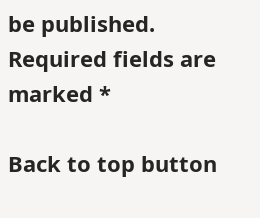be published. Required fields are marked *

Back to top button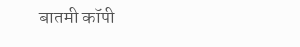बातमी कॉपी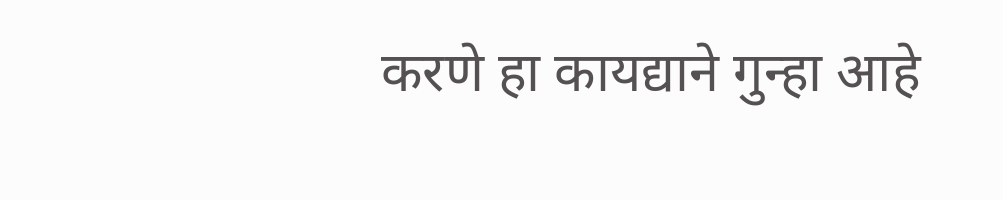करणे हा कायद्याने गुन्हा आहे